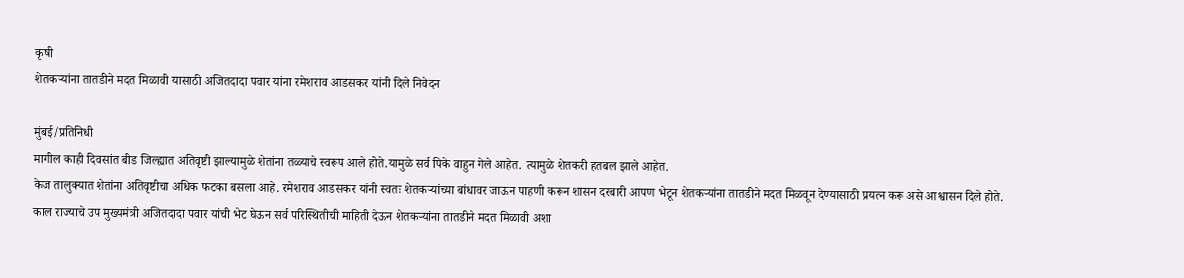कृषी
शेतकऱ्यांना तातडीने मदत मिळावी यासाठी अजितदादा पवार यांना रमेशराव आडसकर यांनी दिले निवेदन

मुंबई/प्रतिनिधी
मागील काही दिवसांत बीड जिल्ह्यात अतिवृष्टी झाल्यामुळे शेतांना तळ्याचे स्वरूप आले होते.यामुळे सर्व पिके वाहुन गेले आहेत. त्यामुळे शेतकरी हतबल झाले आहेत.
केज तालुक्यात शेतांना अतिवृष्टीचा अधिक फटका बसला आहे. रमेशराव आडसकर यांनी स्वतः शेतकऱ्यांच्या बांधावर जाऊन पाहणी करून शासन दरबारी आपण भेटून शेतकऱ्यांना तातडीने मदत मिळवून देण्यासाठी प्रयत्न करू असे आश्वासन दिले होते.
काल राज्याचे उप मुख्यमंत्री अजितदादा पवार यांची भेट घेऊन सर्व परिस्थितीची माहिती देऊन शेतकऱ्यांना तातडीने मदत मिळावी अशा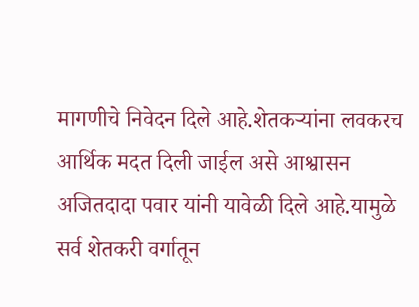मागणीचे निवेदन दिले आहे.शेतकऱ्यांना लवकरच आर्थिक मदत दिली जाईल असे आश्वासन अजितदादा पवार यांनी यावेळी दिले आहे.यामुळे सर्व शेतकरी वर्गातून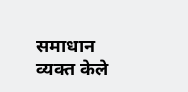समाधान व्यक्त केले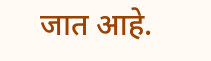जात आहे.